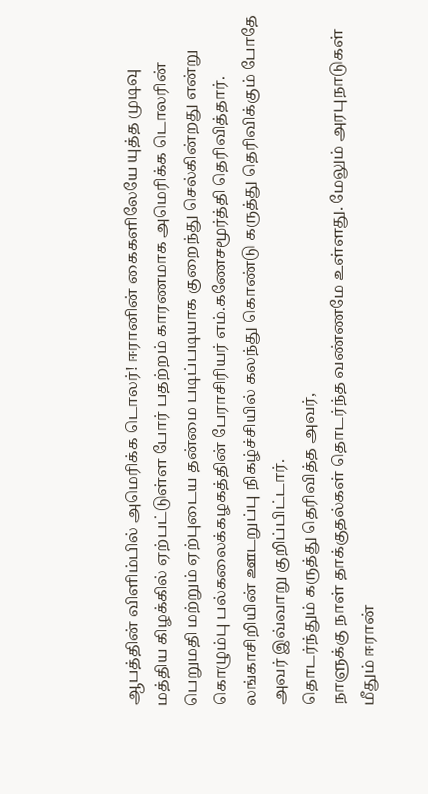ஆபத்தின் விளிம்பில் அமெரிக்க டொலர்! ஈரானின் கைகளிலேயே யுத்த முடிவு
மத்திய கிழக்கில் ஏற்பட்டுள்ள போர் பதற்றம் காரணமாக அமெரிக்க டொலரின் பெறுமதி மற்றும் ஏற்புடைய தன்மை படிப்படியாக குறைந்து செல்கின்றது என்று கொழும்பு பல்கலைக்கழகத்தின் பேராசிரியர் எம்.கணேசமூர்த்தி தெரிவித்தார்.
லங்காசிறியின் ஊடறுப்பு நிகழ்ச்சியில் கலந்து கொண்டு கருத்து தெரிவிக்கும் போதே அவர் இவ்வாறு குறிப்பிட்டார்.
தொடர்ந்தும் கருத்து தெரிவித்த அவர்,
நாளுக்கு நாள் தாக்குதல்கள் தொடர்ந்த வண்ணமே உள்ளது. மேலும் அரபுநாடுகள் மீதும் ஈரான்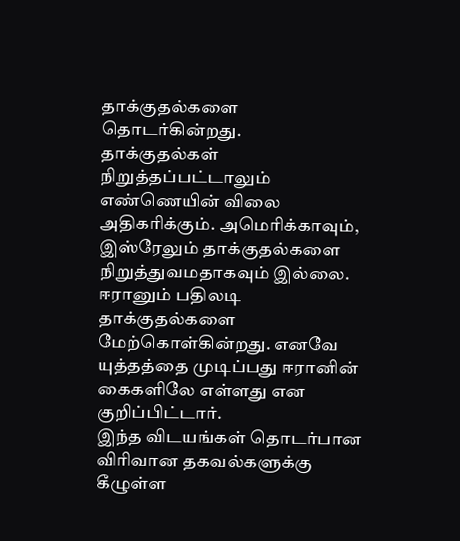தாக்குதல்களை தொடர்கின்றது.
தாக்குதல்கள் நிறுத்தப்பட்டாலும் எண்ணெயின் விலை அதிகரிக்கும். அமெரிக்காவும், இஸ்ரேலும் தாக்குதல்களை நிறுத்துவமதாகவும் இல்லை.
ஈரானும் பதிலடி தாக்குதல்களை மேற்கொள்கின்றது. எனவே யுத்தத்தை முடிப்பது ஈரானின் கைகளிலே எள்ளது என குறிப்பிட்டார்.
இந்த விடயங்கள் தொடர்பான விரிவான தகவல்களுக்கு கீழுள்ள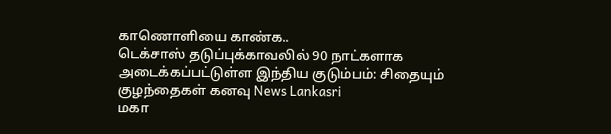காணொளியை காண்க..
டெக்சாஸ் தடுப்புக்காவலில் 90 நாட்களாக அடைக்கப்பட்டுள்ள இந்திய குடும்பம்: சிதையும் குழந்தைகள் கனவு News Lankasri
மகா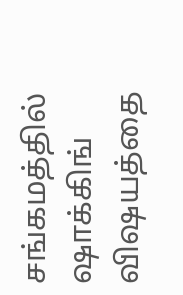சங்கமத்தில் ஷாக்கிங் விஷயத்தை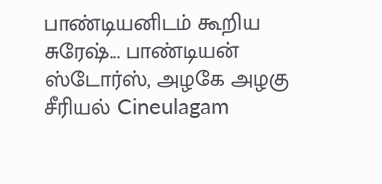பாண்டியனிடம் கூறிய சுரேஷ்... பாண்டியன் ஸ்டோர்ஸ், அழகே அழகு சீரியல் Cineulagam